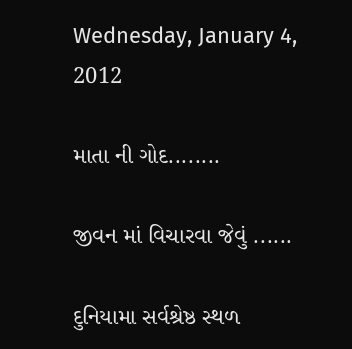Wednesday, January 4, 2012

માતા ની ગોદ........

જીવન માં વિચારવા જેવું ......

દુનિયામા સર્વશ્રેષ્ઠ સ્થળ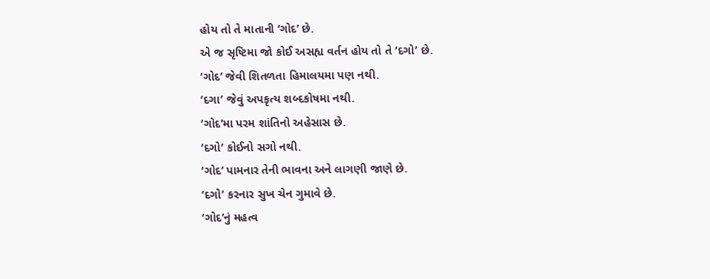હોય તો તે માતાની ‘ગોદ’ છે.
એ જ સૃષ્ટિમા જો કોઈ અસહ્ય વર્તન હોય તો તે ‘દગો’ છે.
‘ગોદ’ જેવી શિતળતા હિમાલયમા પણ નથી.
‘દગા’ જેવું અપકૃત્ય શબ્દકોષમા નથી.
‘ગોદ’મા પરમ શાંતિનો અહેસાસ છે.
‘દગો’ કોઈનો સગો નથી.
‘ગોદ’ પામનાર તેની ભાવના અને લાગણી જાણે છે.
‘દગો’ કરનાર સુખ ચેન ગુમાવે છે.
‘ગોદ’નું મહત્વ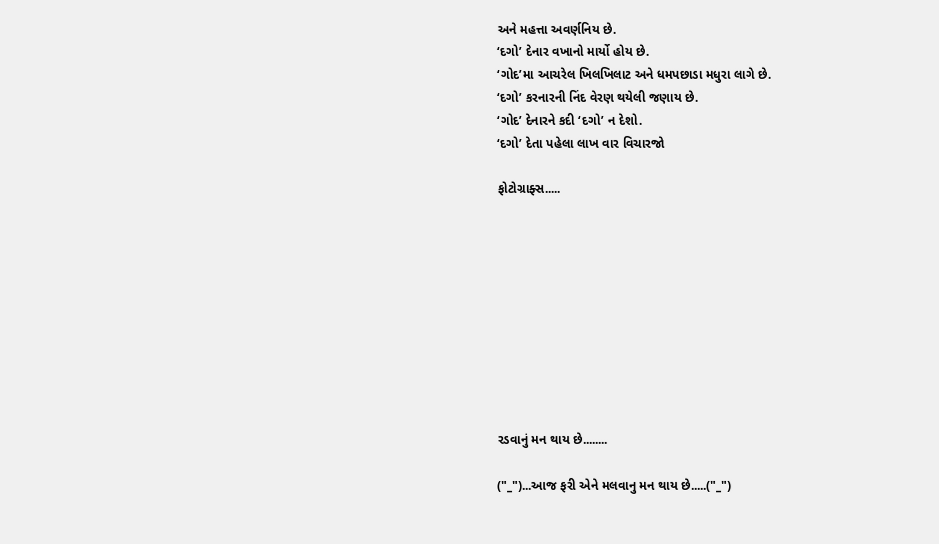અને મહત્તા અવર્ણનિય છે.
‘દગો’ દેનાર વખાનો માર્યો હોય છે.
‘ગોદ’મા આચરેલ ખિલખિલાટ અને ધમપછાડા મધુરા લાગે છે.
‘દગો’ કરનારની નિંદ વેરણ થયેલી જણાય છે.
‘ગોદ’ દેનારને કદી ‘દગો’ ન દેશો.
‘દગો’ દેતા પહેલા લાખ વાર વિચારજો

ફોટોગ્રાફ્સ.....










રડવાનું મન થાય છે........

("_")...આજ ફરી એને મલવાનુ મન થાય છે.....("_")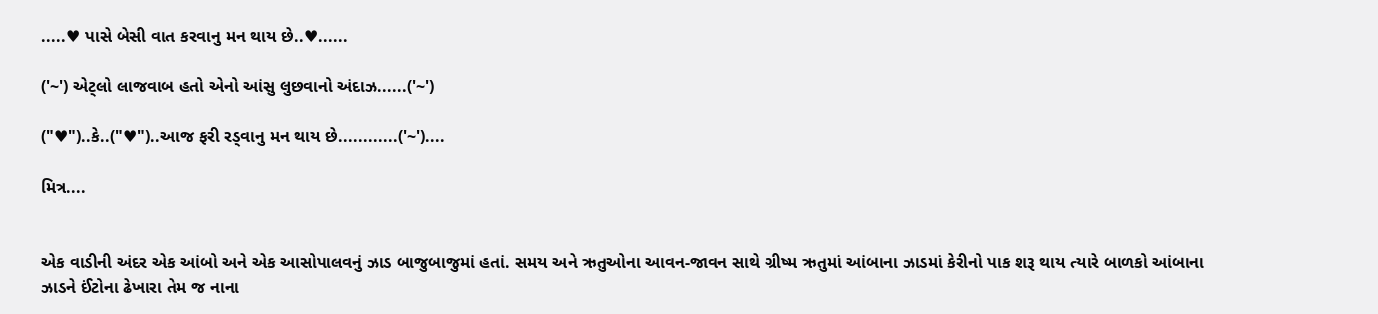.....♥ પાસે બેસી વાત કરવાનુ મન થાય છે..♥......

('~') એટ્લો લાજવાબ હતો એનો આંસુ લુછવાનો અંદાઝ......('~')

("♥")..કે..("♥")..આજ ફરી રડ્વાનુ મન થાય છે............('~')....

મિત્ર....


એક વાડીની અંદર એક આંબો અને એક આસોપાલવનું ઝાડ બાજુબાજુમાં હતાં. સમય અને ઋતુઓના આવન-જાવન સાથે ગ્રીષ્મ ઋતુમાં આંબાના ઝાડમાં કેરીનો પાક શરૂ થાય ત્યારે બાળકો આંબાના ઝાડને ઈંટોના ઢેખારા તેમ જ નાના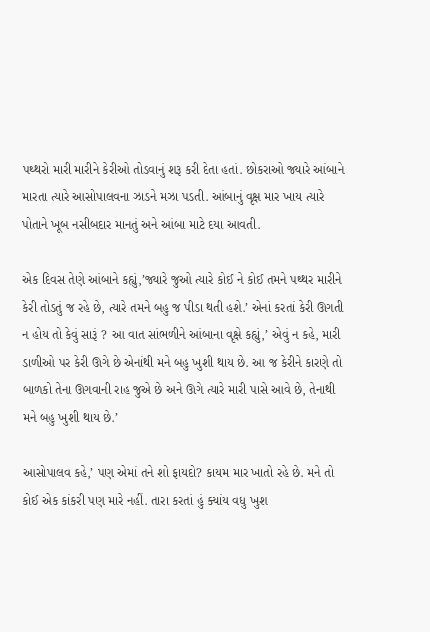પથ્થરો મારી મારીને કેરીઓ તોડવાનું શરૂ કરી દેતા હતાં. છોકરાઓ જ્યારે આંબાને મારતા ત્યારે આસોપાલવના ઝાડને મઝા પડતી. આંબાનું વૃક્ષ માર ખાય ત્યારે પોતાને ખૂબ નસીબદાર માનતું અને આંબા માટે દયા આવતી.

એક દિવસ તેણે આંબાને કહ્યું,’જ્યારે જુઓ ત્યારે કોઈ ને કોઈ તમને પથ્થર મારીને કેરી તોડતું જ રહે છે, ત્યારે તમને બહુ જ પીડા થતી હશે.’ એનાં કરતાં કેરી ઊગતી ન હોય તો કેવું સારૂં ? આ વાત સાંભળીને આંબાના વૃક્ષે કહ્યું,’ એવું ન કહે, મારી ડાળીઓ પર કેરી ઊગે છે એનાંથી મને બહુ ખુશી થાય છે. આ જ કેરીને કારણે તો બાળકો તેના ઊગવાની રાહ જુએ છે અને ઊગે ત્યારે મારી પાસે આવે છે, તેનાથી મને બહુ ખુશી થાય છે.’

આસોપાલવ કહે,’ પણ એમાં તને શો ફાયદો? કાયમ માર ખાતો રહે છે. મને તો કોઈ એક કાંકરી પણ મારે નહીં. તારા કરતાં હું ક્યાંય વધુ ખુશ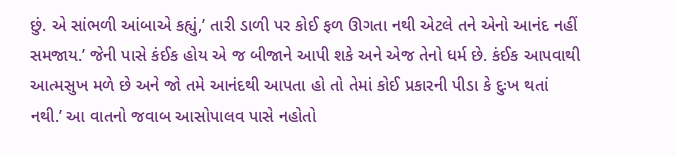છું. એ સાંભળી આંબાએ કહ્યું,’ તારી ડાળી પર કોઈ ફળ ઊગતા નથી એટલે તને એનો આનંદ નહીં સમજાય.’ જેની પાસે કંઈક હોય એ જ બીજાને આપી શકે અને એજ તેનો ધર્મ છે. કંઈક આપવાથી આત્મસુખ મળે છે અને જો તમે આનંદથી આપતા હો તો તેમાં કોઈ પ્રકારની પીડા કે દુઃખ થતાં નથી.’ આ વાતનો જવાબ આસોપાલવ પાસે નહોતો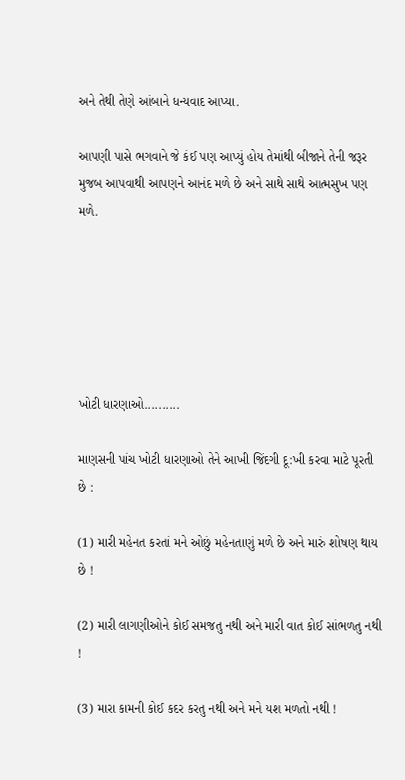અને તેથી તેણે આંબાને ધન્યવાદ આપ્યા.

આપણી પાસે ભગવાને જે કંઈ પણ આપ્યું હોય તેમાંથી બીજાને તેની જરૂર મુજબ આપવાથી આપણને આનંદ મળે છે અને સાથે સાથે આત્મસુખ પણ મળે.






ખોટી ધારણાઓ..........

માણસની પાંચ ખોટી ધારણાઓ તેને આખી જિંદગી દૂ:ખી કરવા માટે પૂરતી છે :

(1) મારી મહેનત કરતાં મને ઓછું મહેનતાણું મળે છે અને મારું શોષણ થાય છે !

(2) મારી લાગણીઓને કોઈ સમજતુ નથી અને મારી વાત કોઈ સાંભળતુ નથી !

(3) મારા કામની કોઈ કદર કરતુ નથી અને મને યશ મળતો નથી !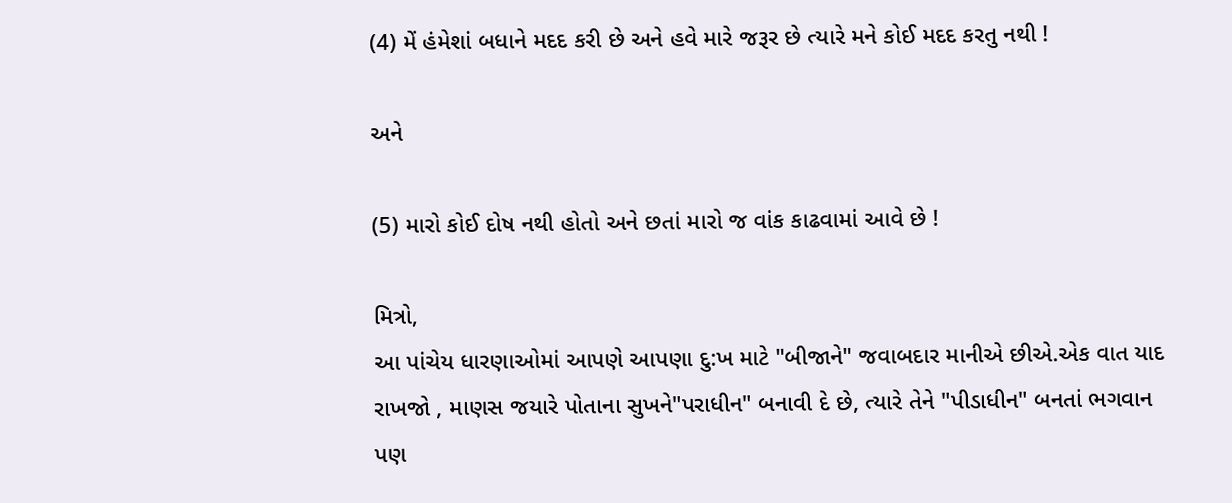(4) મેં હંમેશાં બધાને મદદ કરી છે અને હવે મારે જરૂર છે ત્યારે મને કોઈ મદદ કરતુ નથી !

અને

(5) મારો કોઈ દોષ નથી હોતો અને છતાં મારો જ વાંક કાઢવામાં આવે છે !

મિત્રો,
આ પાંચેય ધારણાઓમાં આપણે આપણા દુ:ખ માટે "બીજાને" જવાબદાર માનીએ છીએ.એક વાત યાદ રાખજો , માણસ જયારે પોતાના સુખને"પરાધીન" બનાવી દે છે, ત્યારે તેને "પીડાધીન" બનતાં ભગવાન પણ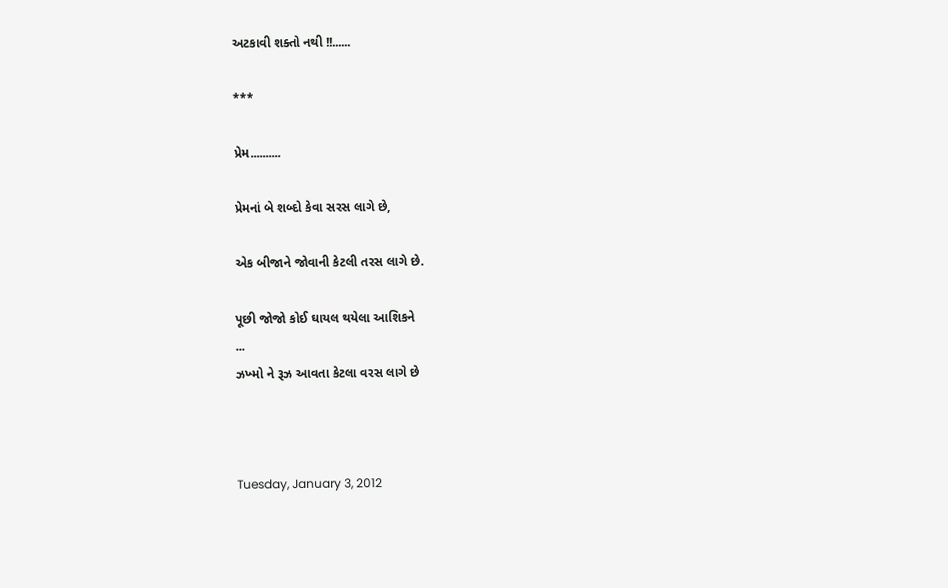અટકાવી શક્તો નથી !!......

***

પ્રેમ..........

પ્રેમનાં બે શબ્દો કેવા સરસ લાગે છે,

એક બીજાને જોવાની કેટલી તરસ લાગે છે.

પૂછી જોજો કોઈ ઘાયલ થયેલા આશિકને
...
ઝખ્મો ને રૂઝ આવતા કેટલા વરસ લાગે છે



Tuesday, January 3, 2012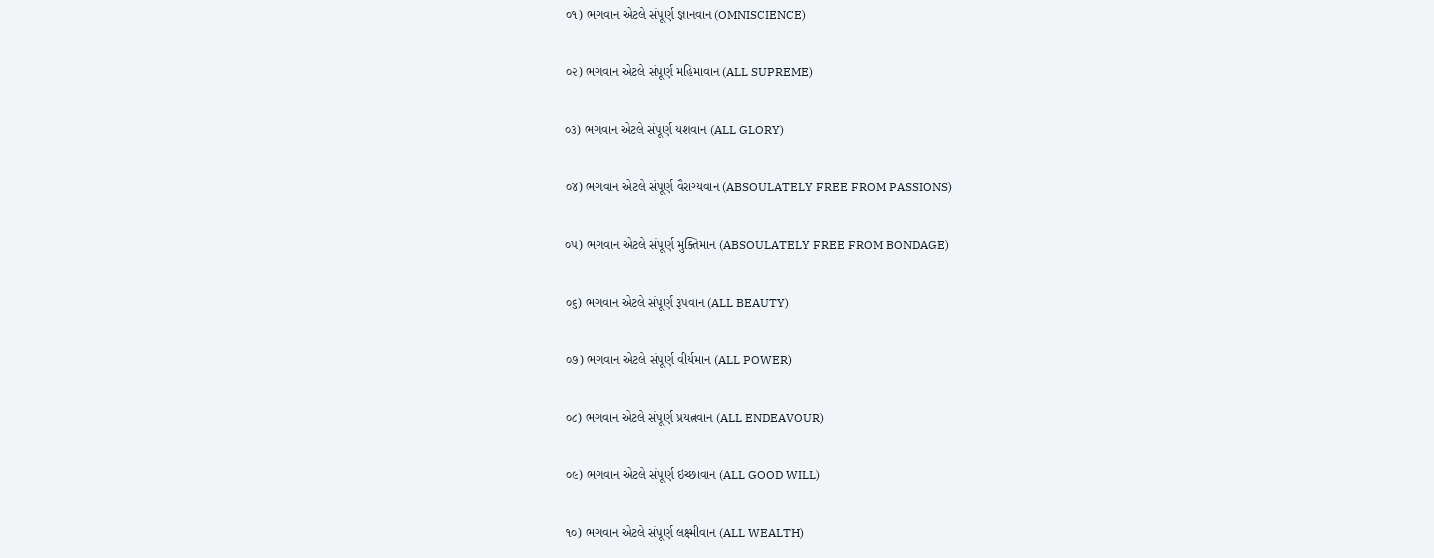૦૧) ભગવાન એટલે સંપૂર્ણ જ્ઞાનવાન (OMNISCIENCE)

૦૨) ભગવાન એટલે સંપૂર્ણ મહિમાવાન (ALL SUPREME)

૦૩) ભગવાન એટલે સંપૂર્ણ યશવાન (ALL GLORY)

૦૪) ભગવાન એટલે સંપૂર્ણ વૈરાગ્યવાન (ABSOULATELY FREE FROM PASSIONS)

૦૫) ભગવાન એટલે સંપૂર્ણ મુક્તિમાન (ABSOULATELY FREE FROM BONDAGE)

૦૬) ભગવાન એટલે સંપૂર્ણ રૂપવાન (ALL BEAUTY)

૦૭) ભગવાન એટલે સંપૂર્ણ વીર્યમાન (ALL POWER)

૦૮) ભગવાન એટલે સંપૂર્ણ પ્રયત્નવાન (ALL ENDEAVOUR)

૦૯) ભગવાન એટલે સંપૂર્ણ ઇચ્છાવાન (ALL GOOD WILL)

૧૦) ભગવાન એટલે સંપૂર્ણ લક્ષ્મીવાન (ALL WEALTH)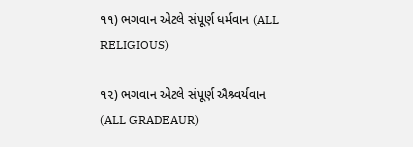૧૧) ભગવાન એટલે સંપૂર્ણ ધર્મવાન (ALL RELIGIOUS)

૧૨) ભગવાન એટલે સંપૂર્ણ ઐશ્ર્વર્યવાન (ALL GRADEAUR)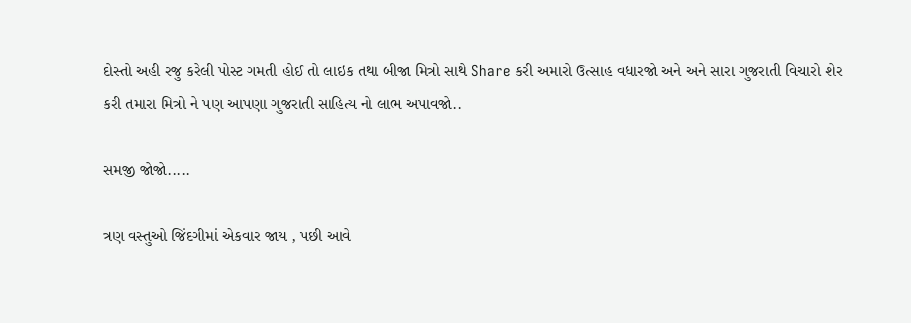દોસ્તો અહી રજુ કરેલી પોસ્ટ ગમતી હોઈ તો લાઇક તથા બીજા મિત્રો સાથે Share કરી અમારો ઉત્સાહ વધારજો અને અને સારા ગુજરાતી વિચારો શેર કરી તમારા મિત્રો ને પણ આપણા ગુજરાતી સાહિત્ય નો લાભ અપાવજો..

સમજી જોજો.....

ત્રણ વસ્તુઓ જિંદગીમાં એકવાર જાય , પછી આવે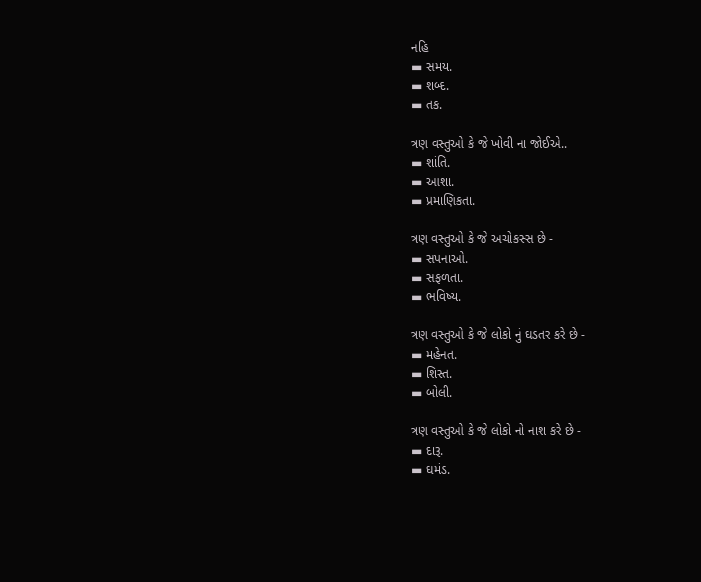નહિ
▬ સમય.
▬ શબ્દ.
▬ તક.

ત્રણ વસ્તુઓ કે જે ખોવી ના જોઈએ..
▬ શાંતિ.
▬ આશા.
▬ પ્રમાણિકતા.

ત્રણ વસ્તુઓ કે જે અચોકસ્સ છે -
▬ સપનાઓ.
▬ સફળતા.
▬ ભવિષ્ય.

ત્રણ વસ્તુઓ કે જે લોકો નું ઘડતર કરે છે -
▬ મહેનત.
▬ શિસ્ત.
▬ બોલી.

ત્રણ વસ્તુઓ કે જે લોકો નો નાશ કરે છે -
▬ દારૂ.
▬ ઘમંડ.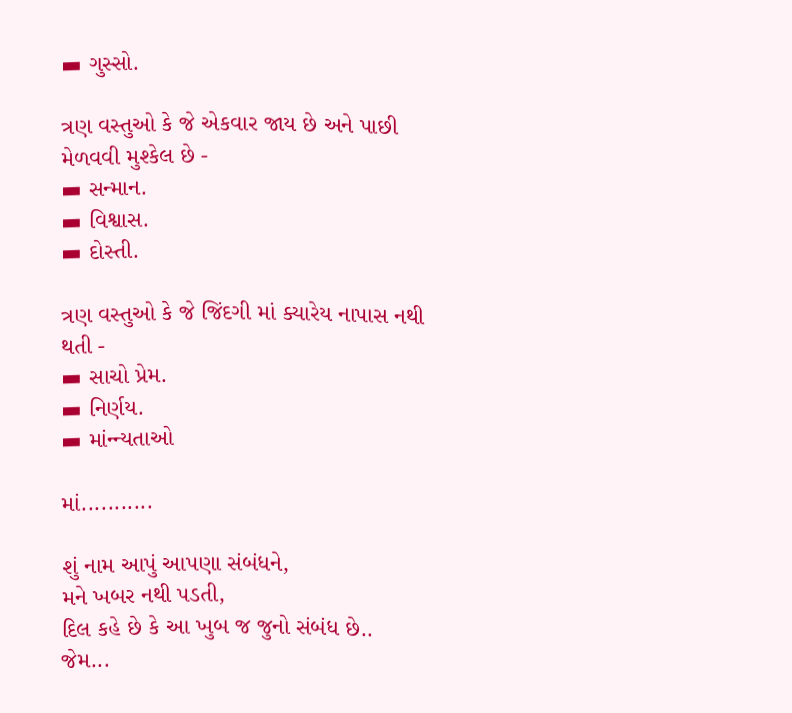▬ ગુસ્સો.

ત્રણ વસ્તુઓ કે જે એકવાર જાય છે અને પાછી મેળવવી મુશ્કેલ છે -
▬ સન્માન.
▬ વિશ્વાસ.
▬ દોસ્તી.

ત્રણ વસ્તુઓ કે જે જિંદગી માં ક્યારેય નાપાસ નથી થતી -
▬ સાચો પ્રેમ.
▬ નિર્ણય.
▬ માંન્ન્યતાઓ

માં...........

શું નામ આપું આપણા સંબંધને,
મને ખબર નથી પડતી,
દિલ કહે છે કે આ ખુબ જ જુનો સંબંધ છે..
જેમ...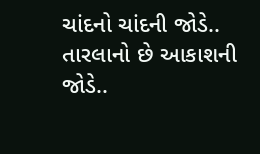ચાંદનો ચાંદની જોડે..
તારલાનો છે આકાશની જોડે..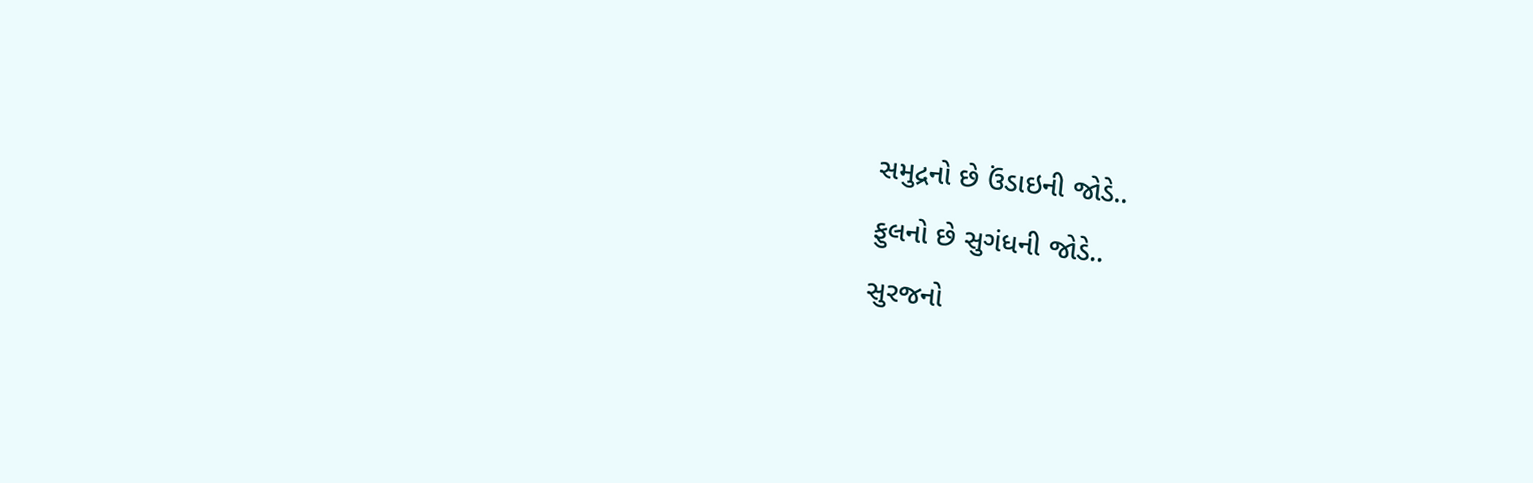સમુદ્રનો છે ઉંડાઇની જોડે..
ફુલનો છે સુગંધની જોડે..
સુરજનો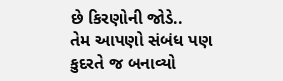છે કિરણોની જોડે..
તેમ આપણો સંબંધ પણ કુદરતે જ બનાવ્યો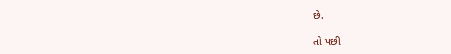છે.

તો પછી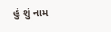હું શું નામ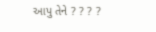આપુ તેને ? ? ? ?